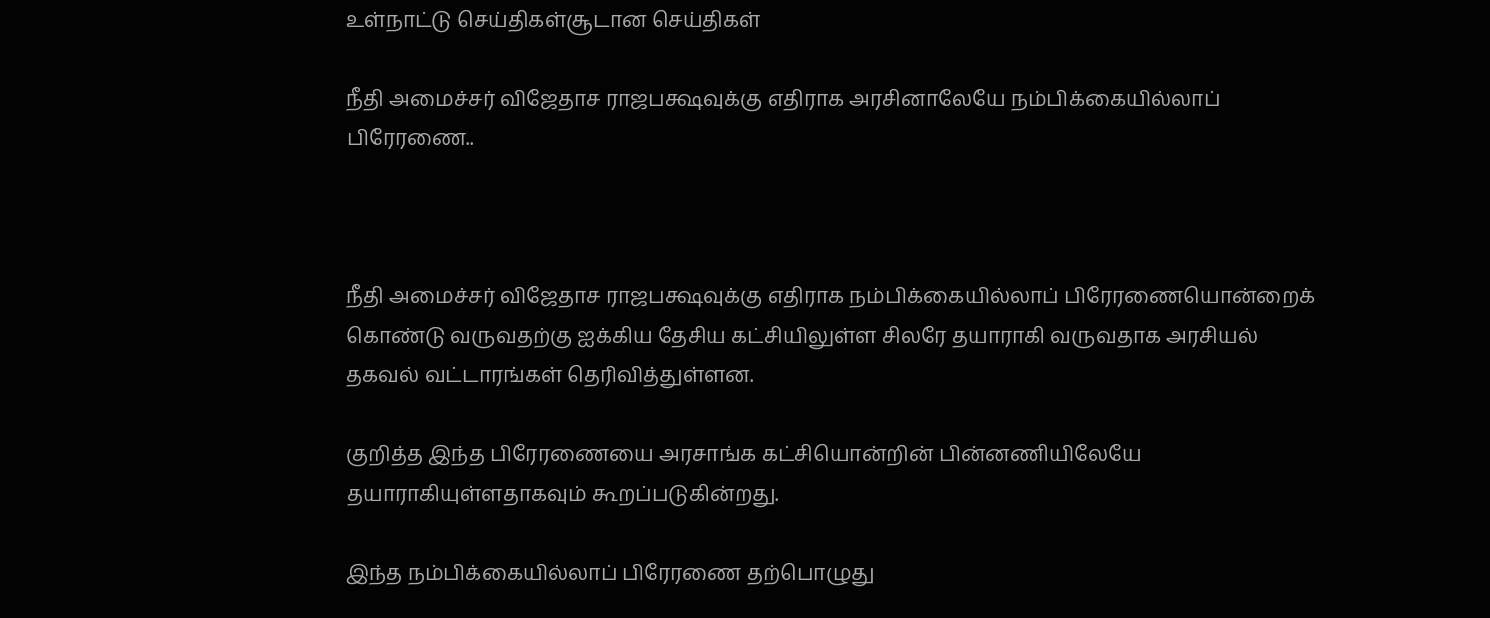உள்நாட்டு செய்திகள்சூடான செய்திகள்

நீதி அமைச்சர் விஜேதாச ராஜபக்ஷவுக்கு எதிராக அரசினாலேயே நம்பிக்கையில்லாப் பிரேரணை..



நீதி அமைச்சர் விஜேதாச ராஜபக்ஷவுக்கு எதிராக நம்பிக்கையில்லாப் பிரேரணையொன்றைக் கொண்டு வருவதற்கு ஐக்கிய தேசிய கட்சியிலுள்ள சிலரே தயாராகி வருவதாக அரசியல் தகவல் வட்டாரங்கள் தெரிவித்துள்ளன.

குறித்த இந்த பிரேரணையை அரசாங்க கட்சியொன்றின் பின்னணியிலேயே தயாராகியுள்ளதாகவும் கூறப்படுகின்றது.

இந்த நம்பிக்கையில்லாப் பிரேரணை தற்பொழுது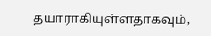தயாராகியுள்ளதாகவும்,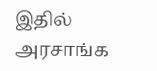இதில் அரசாங்க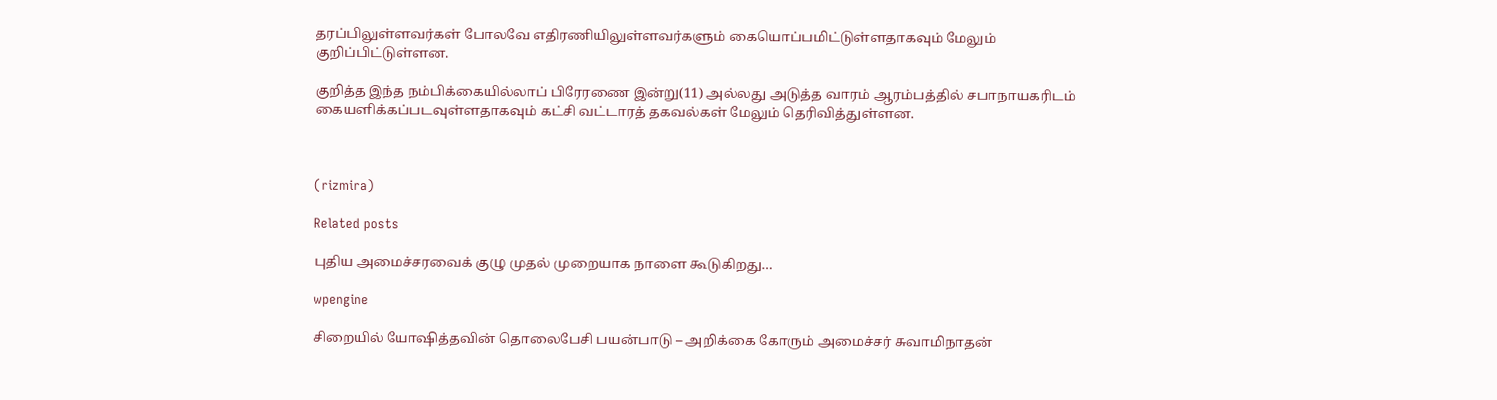தரப்பிலுள்ளவர்கள் போலவே எதிரணியிலுள்ளவர்களும் கையொப்பமிட்டுள்ளதாகவும் மேலும் குறிப்பிட்டுள்ளன.

குறித்த இந்த நம்பிக்கையில்லாப் பிரேரணை இன்று(11) அல்லது அடுத்த வாரம் ஆரம்பத்தில் சபாநாயகரிடம் கையளிக்கப்படவுள்ளதாகவும் கட்சி வட்டாரத் தகவல்கள் மேலும் தெரிவித்துள்ளன.



(rizmira)

Related posts

புதிய அமைச்சரவைக் குழு முதல் முறையாக நாளை கூடுகிறது…

wpengine

சிறையில் யோஷித்தவின் தொலைபேசி பயன்பாடு – அறிக்கை கோரும் அமைச்சர் சுவாமிநாதன்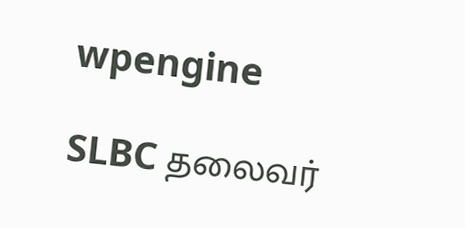wpengine

SLBC தலைவர்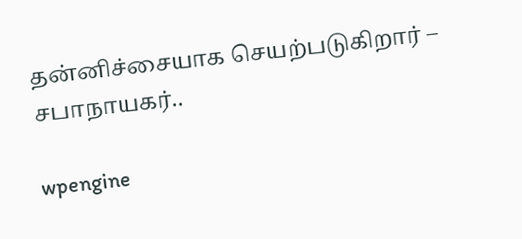தன்னிச்சையாக செயற்படுகிறார் – சபாநாயகர்..

wpengine